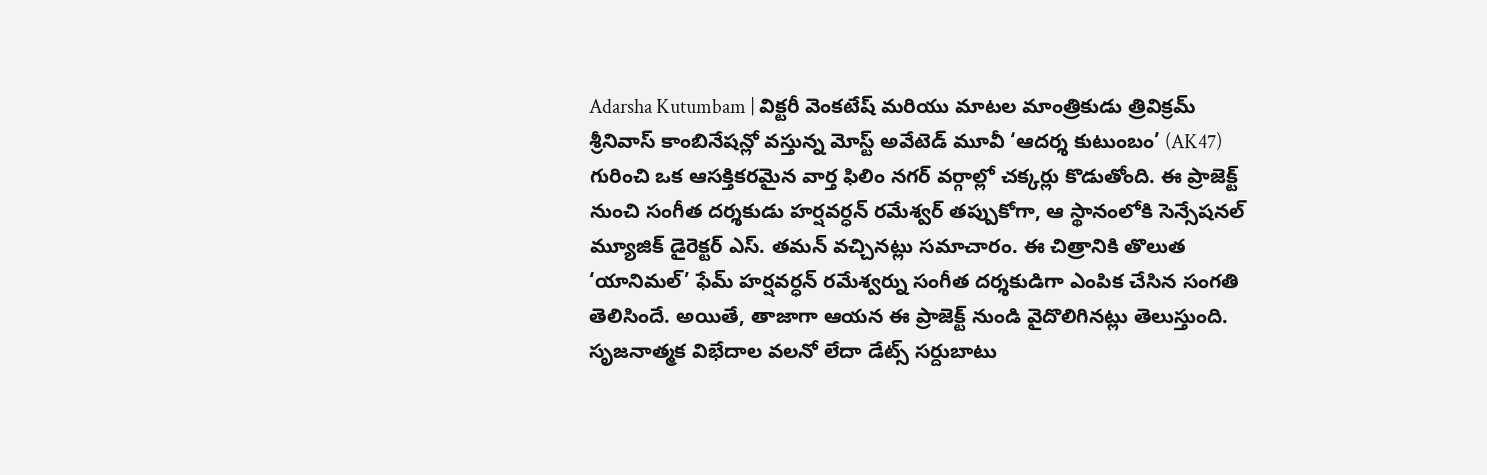Adarsha Kutumbam | విక్టరీ వెంకటేష్ మరియు మాటల మాంత్రికుడు త్రివిక్రమ్ శ్రీనివాస్ కాంబినేషన్లో వస్తున్న మోస్ట్ అవేటెడ్ మూవీ ‘ఆదర్శ కుటుంబం’ (AK47) గురించి ఒక ఆసక్తికరమైన వార్త ఫిలిం నగర్ వర్గాల్లో చక్కర్లు కొడుతోంది. ఈ ప్రాజెక్ట్ నుంచి సంగీత దర్శకుడు హర్షవర్ధన్ రమేశ్వర్ తప్పుకోగా, ఆ స్థానంలోకి సెన్సేషనల్ మ్యూజిక్ డైరెక్టర్ ఎస్. తమన్ వచ్చినట్లు సమాచారం. ఈ చిత్రానికి తొలుత ‘యానిమల్’ ఫేమ్ హర్షవర్ధన్ రమేశ్వర్ను సంగీత దర్శకుడిగా ఎంపిక చేసిన సంగతి తెలిసిందే. అయితే, తాజాగా ఆయన ఈ ప్రాజెక్ట్ నుండి వైదొలిగినట్లు తెలుస్తుంది. సృజనాత్మక విభేదాల వలనో లేదా డేట్స్ సర్దుబాటు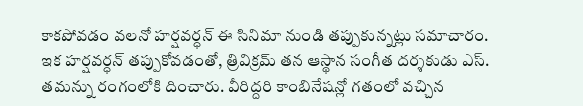కాకపోవడం వలనో హర్షవర్ధన్ ఈ సినిమా నుండి తప్పుకున్నట్లు సమాచారం.
ఇక హర్షవర్ధన్ తప్పుకోవడంతో, త్రివిక్రమ్ తన ఆస్థాన సంగీత దర్శకుడు ఎస్. తమన్ను రంగంలోకి దించారు. వీరిద్దరి కాంబినేషన్లో గతంలో వచ్చిన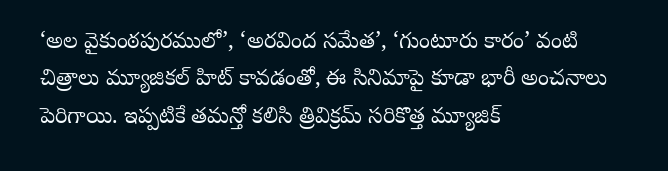‘అల వైకుంఠపురములో’, ‘అరవింద సమేత’, ‘గుంటూరు కారం’ వంటి చిత్రాలు మ్యూజికల్ హిట్ కావడంతో, ఈ సినిమాపై కూడా భారీ అంచనాలు పెరిగాయి. ఇప్పటికే తమన్తో కలిసి త్రివిక్రమ్ సరికొత్త మ్యూజిక్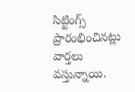సిట్టింగ్స్ ప్రారంభించినట్లు వార్తలు వస్తున్నాయి.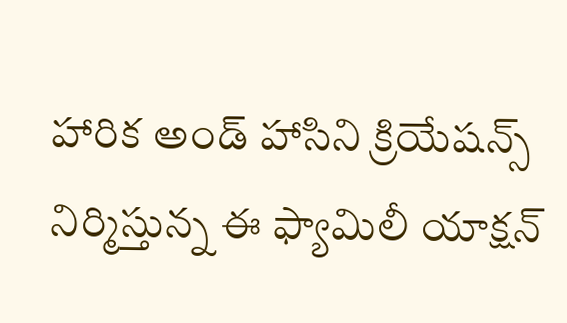హారిక అండ్ హాసిని క్రియేషన్స్ నిర్మిస్తున్న ఈ ఫ్యామిలీ యాక్షన్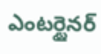ఎంటర్టైనర్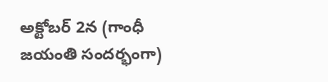అక్టోబర్ 2న (గాంధీ జయంతి సందర్భంగా)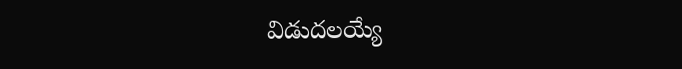విడుదలయ్యే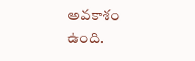అవకాశం ఉంది.